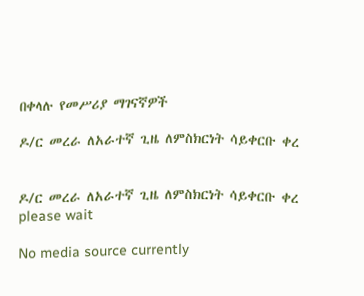በቀላሉ የመሥሪያ ማገናኛዎች

ዶ/ር መረራ ለአራተኛ ጊዜ ለምስክርነት ሳይቀርቡ ቀረ


ዶ/ር መረራ ለአራተኛ ጊዜ ለምስክርነት ሳይቀርቡ ቀረ
please wait

No media source currently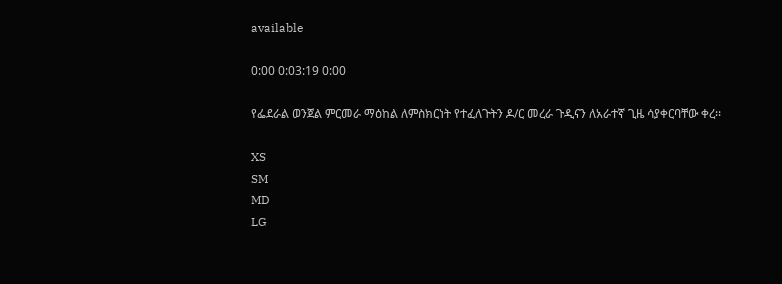available

0:00 0:03:19 0:00

የፌደራል ወንጀል ምርመራ ማዕከል ለምስክርነት የተፈለጉትን ዶ/ር መረራ ጉዲናን ለአራተኛ ጊዜ ሳያቀርባቸው ቀረ፡፡

XS
SM
MD
LG